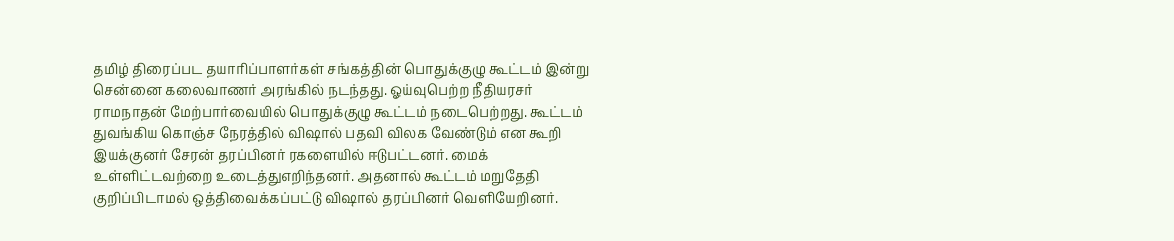தமிழ் திரைப்பட தயாரிப்பாளர்கள் சங்கத்தின் பொதுக்குழு கூட்டம் இன்று சென்னை கலைவாணர் அரங்கில் நடந்தது. ஓய்வுபெற்ற நீதியரசர் ராமநாதன் மேற்பார்வையில் பொதுக்குழு கூட்டம் நடைபெற்றது. கூட்டம் துவங்கிய கொஞ்ச நேரத்தில் விஷால் பதவி விலக வேண்டும் என கூறி இயக்குனர் சேரன் தரப்பினர் ரகளையில் ஈடுபட்டனர். மைக் உள்ளிட்டவற்றை உடைத்துஎறிந்தனர். அதனால் கூட்டம் மறுதேதி குறிப்பிடாமல் ஒத்திவைக்கப்பட்டு விஷால் தரப்பினர் வெளியேறினர்.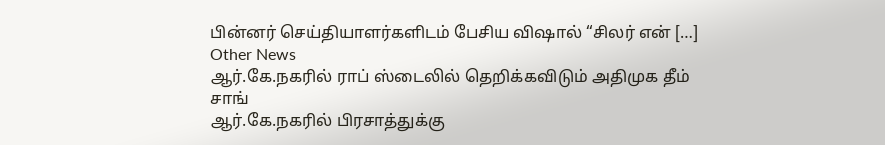பின்னர் செய்தியாளர்களிடம் பேசிய விஷால் “சிலர் என் […]
Other News
ஆர்.கே.நகரில் ராப் ஸ்டைலில் தெறிக்கவிடும் அதிமுக தீம் சாங்
ஆர்.கே.நகரில் பிரசாத்துக்கு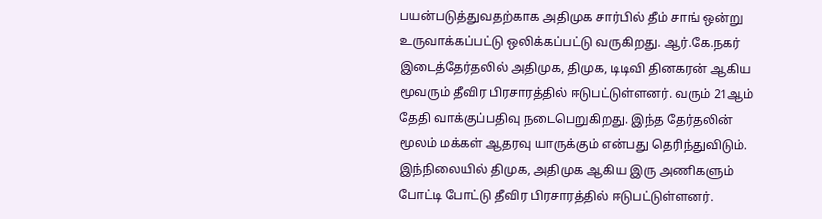பயன்படுத்துவதற்காக அதிமுக சார்பில் தீம் சாங் ஒன்று உருவாக்கப்பட்டு ஒலிக்கப்பட்டு வருகிறது. ஆர்.கே.நகர் இடைத்தேர்தலில் அதிமுக, திமுக, டிடிவி தினகரன் ஆகிய மூவரும் தீவிர பிரசாரத்தில் ஈடுபட்டுள்ளனர். வரும் 21ஆம் தேதி வாக்குப்பதிவு நடைபெறுகிறது. இந்த தேர்தலின் மூலம் மக்கள் ஆதரவு யாருக்கும் என்பது தெரிந்துவிடும். இந்நிலையில் திமுக, அதிமுக ஆகிய இரு அணிகளும் போட்டி போட்டு தீவிர பிரசாரத்தில் ஈடுபட்டுள்ளனர்.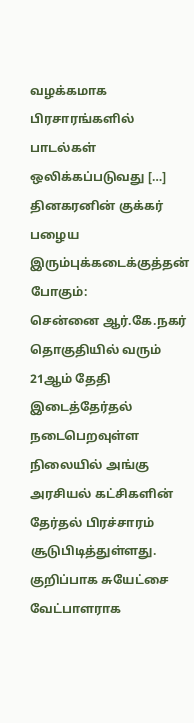வழக்கமாக பிரசாரங்களில் பாடல்கள் ஒலிக்கப்படுவது […]
தினகரனின் குக்கர் பழைய இரும்புக்கடைக்குத்தன் போகும்:
சென்னை ஆர்.கே.நகர் தொகுதியில் வரும் 21ஆம் தேதி இடைத்தேர்தல் நடைபெறவுள்ள நிலையில் அங்கு அரசியல் கட்சிகளின் தேர்தல் பிரச்சாரம் சூடுபிடித்துள்ளது. குறிப்பாக சுயேட்சை வேட்பாளராக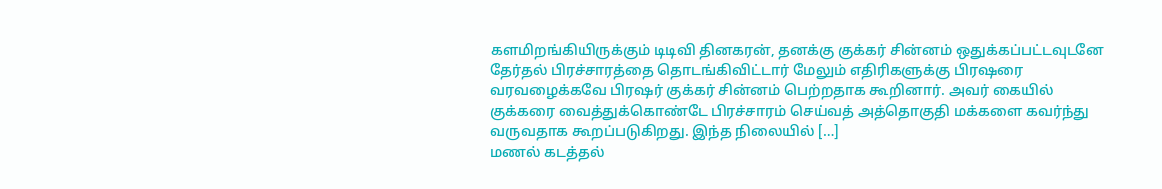களமிறங்கியிருக்கும் டிடிவி தினகரன், தனக்கு குக்கர் சின்னம் ஒதுக்கப்பட்டவுடனே தேர்தல் பிரச்சாரத்தை தொடங்கிவிட்டார் மேலும் எதிரிகளுக்கு பிரஷரை வரவழைக்கவே பிரஷர் குக்கர் சின்னம் பெற்றதாக கூறினார். அவர் கையில் குக்கரை வைத்துக்கொண்டே பிரச்சாரம் செய்வத் அத்தொகுதி மக்களை கவர்ந்து வருவதாக கூறப்படுகிறது. இந்த நிலையில் […]
மணல் கடத்தல்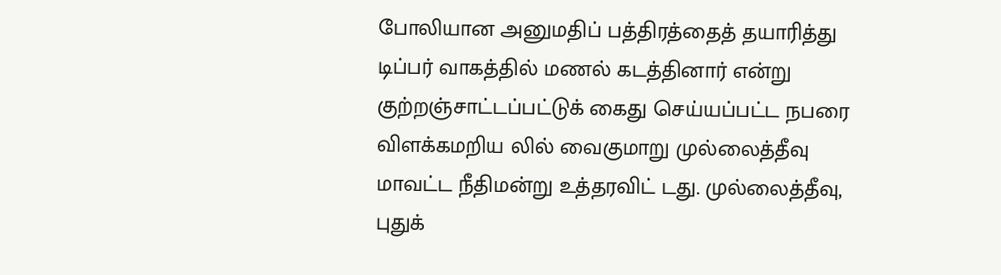போலியான அனுமதிப் பத்திரத்தைத் தயாரித்து டிப்பர் வாகத்தில் மணல் கடத்தினார் என்று குற்றஞ்சாட்டப்பட்டுக் கைது செய்யப்பட்ட நபரை விளக்கமறிய லில் வைகுமாறு முல்லைத்தீவு மாவட்ட நீதிமன்று உத்தரவிட் டது. முல்லைத்தீவு, புதுக்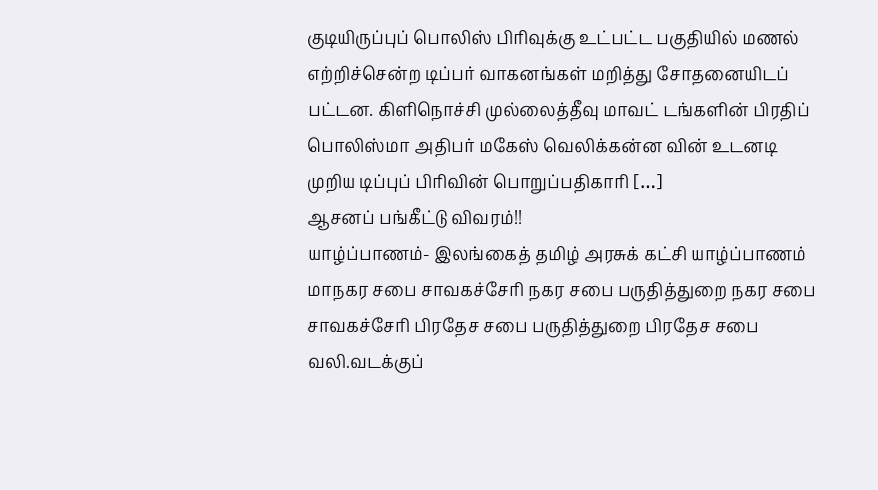குடியிருப்புப் பொலிஸ் பிரிவுக்கு உட்பட்ட பகுதியில் மணல் எற்றிச்சென்ற டிப்பர் வாகனங்கள் மறித்து சோதனையிடப் பட்டன. கிளிநொச்சி முல்லைத்தீவு மாவட் டங்களின் பிரதிப் பொலிஸ்மா அதிபர் மகேஸ் வெலிக்கன்ன வின் உடனடி முறிய டிப்புப் பிரிவின் பொறுப்பதிகாரி […]
ஆசனப் பங்கீட்டு விவரம்!!
யாழ்ப்பாணம்- இலங்கைத் தமிழ் அரசுக் கட்சி யாழ்ப்பாணம் மாநகர சபை சாவகச்சேரி நகர சபை பருதித்துறை நகர சபை சாவகச்சேரி பிரதேச சபை பருதித்துறை பிரதேச சபை வலி.வடக்குப்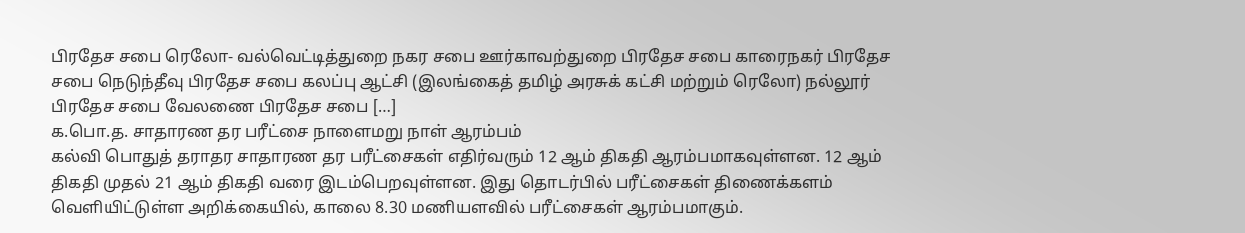பிரதேச சபை ரெலோ- வல்வெட்டித்துறை நகர சபை ஊர்காவற்துறை பிரதேச சபை காரைநகர் பிரதேச சபை நெடுந்தீவு பிரதேச சபை கலப்பு ஆட்சி (இலங்கைத் தமிழ் அரசுக் கட்சி மற்றும் ரெலோ) நல்லூர் பிரதேச சபை வேலணை பிரதேச சபை […]
க.பொ.த. சாதாரண தர பரீட்சை நாளைமறு நாள் ஆரம்பம்
கல்வி பொதுத் தராதர சாதாரண தர பரீட்சைகள் எதிர்வரும் 12 ஆம் திகதி ஆரம்பமாகவுள்ளன. 12 ஆம் திகதி முதல் 21 ஆம் திகதி வரை இடம்பெறவுள்ளன. இது தொடர்பில் பரீட்சைகள் திணைக்களம் வெளியிட்டுள்ள அறிக்கையில், காலை 8.30 மணியளவில் பரீட்சைகள் ஆரம்பமாகும்.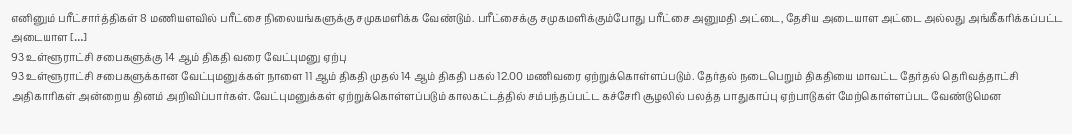எனினும் பரீட்சார்த்திகள் 8 மணியளவில் பரீட்சை நிலையங்களுக்கு சமுகமளிக்க வேண்டும். பரீட்சைக்கு சமுகமளிக்கும்போது பரீட்சை அனுமதி அட்டை, தேசிய அடையாள அட்டை அல்லது அங்கீகரிக்கப்பட்ட அடையாள […]
93 உள்ளூராட்சி சபைகளுக்கு 14 ஆம் திகதி வரை வேட்புமனு ஏற்பு
93 உள்ளூராட்சி சபைகளுக்கான வேட்புமனுக்கள் நாளை 11 ஆம் திகதி முதல் 14 ஆம் திகதி பகல் 12.00 மணிவரை ஏற்றுக்கொள்ளப்படும். தேர்தல் நடைபெறும் திகதியை மாவட்ட தேர்தல் தெரிவத்தாட்சி அதிகாரிகள் அன்றைய தினம் அறிவிப்பார்கள். வேட்புமனுக்கள் ஏற்றுக்கொள்ளப்படும் காலகட்டத்தில் சம்பந்தப்பட்ட கச்சேரி சூழலில் பலத்த பாதுகாப்பு ஏற்பாடுகள் மேற்கொள்ளப்பட வேண்டுமென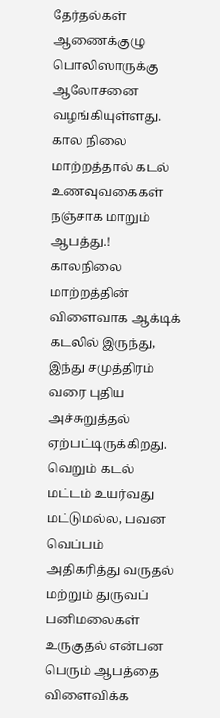தேர்தல்கள் ஆணைக்குழு பொலிஸாருக்கு ஆலோசனை வழங்கியுள்ளது.
கால நிலை மாற்றத்தால் கடல் உணவுவகைகள் நஞ்சாக மாறும் ஆபத்து.!
காலநிலை மாற்றத்தின் விளைவாக ஆக்டிக் கடலில் இருந்து, இந்து சமுத்திரம் வரை புதிய அச்சுறுத்தல் ஏற்பட்டிருக்கிறது. வெறும் கடல் மட்டம் உயர்வது மட்டுமல்ல, பவன வெப்பம் அதிகரித்து வருதல் மற்றும் துருவப் பனிமலைகள் உருகுதல் என்பன பெரும் ஆபத்தை விளைவிக்க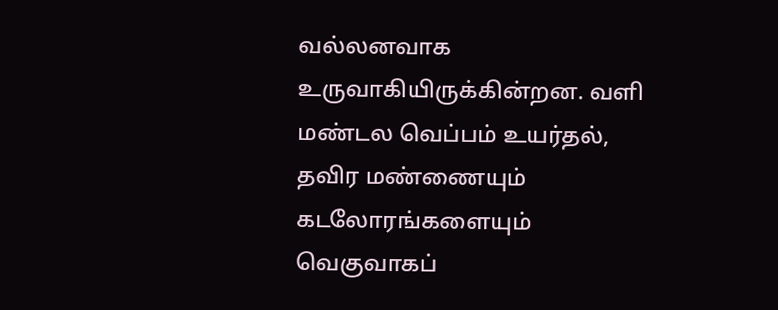வல்லனவாக உருவாகியிருக்கின்றன. வளி மண்டல வெப்பம் உயர்தல், தவிர மண்ணையும் கடலோரங்களையும் வெகுவாகப்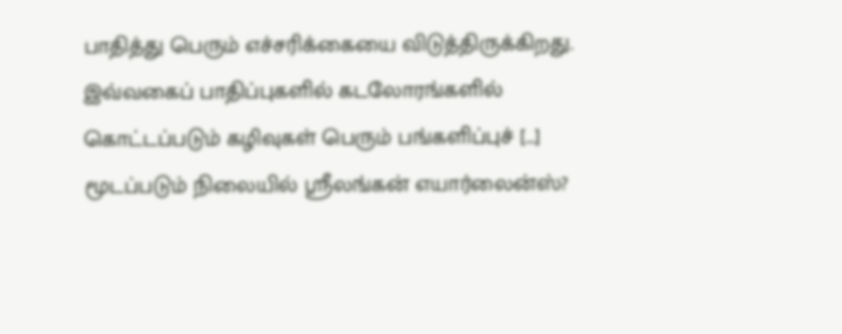பாதித்து பெரும் எச்சரிக்கையை விடுத்திருக்கிறது. இவ்வகைப் பாதிப்புகளில் கடலோரங்களில் கொட்டப்படும் கழிவுகள் பெரும் பங்களிப்புச் […]
மூடப்படும் நிலையில் ஸ்ரீலங்கன் எயார்லைன்ஸ்?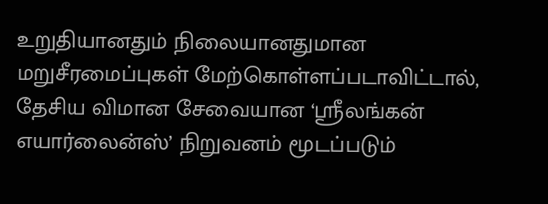உறுதியானதும் நிலையானதுமான மறுசீரமைப்புகள் மேற்கொள்ளப்படாவிட்டால், தேசிய விமான சேவையான ‘ஸ்ரீலங்கன் எயார்லைன்ஸ்’ நிறுவனம் மூடப்படும்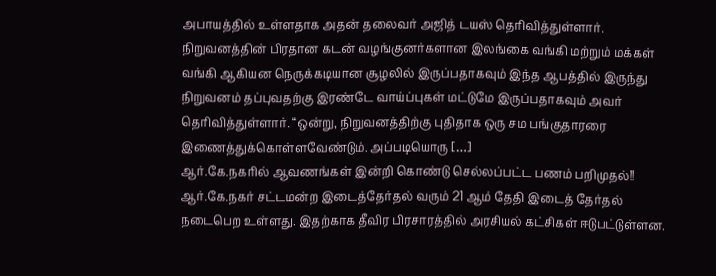அபாயத்தில் உள்ளதாக அதன் தலைவர் அஜித் டயஸ் தெரிவித்துள்ளார். நிறுவனத்தின் பிரதான கடன் வழங்குனர்களான இலங்கை வங்கி மற்றும் மக்கள் வங்கி ஆகியன நெருக்கடியான சூழலில் இருப்பதாகவும் இந்த ஆபத்தில் இருந்து நிறுவனம் தப்புவதற்கு இரண்டே வாய்ப்புகள் மட்டுமே இருப்பதாகவும் அவர் தெரிவித்துள்ளார். “ஒன்று, நிறுவனத்திற்கு புதிதாக ஒரு சம பங்குதாரரை இணைத்துக்கொள்ளவேண்டும். அப்படியொரு […]
ஆர்.கே.நகரில் ஆவணங்கள் இன்றி கொண்டு செல்லப்பட்ட பணம் பறிமுதல்!!
ஆர்.கே.நகர் சட்டமன்ற இடைத்தேர்தல் வரும் 21 ஆம் தேதி இடைத் தேர்தல் நடைபெற உள்ளது. இதற்காக தீவிர பிரசாரத்தில் அரசியல் கட்சிகள் ஈடுபட்டுள்ளன.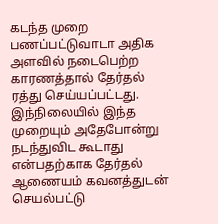கடந்த முறை பணப்பட்டுவாடா அதிக அளவில் நடைபெற்ற காரணத்தால் தேர்தல் ரத்து செய்யப்பட்டது. இந்நிலையில் இந்த முறையும் அதேபோன்று நடந்துவிட கூடாது என்பதற்காக தேர்தல் ஆணையம் கவனத்துடன் செயல்பட்டு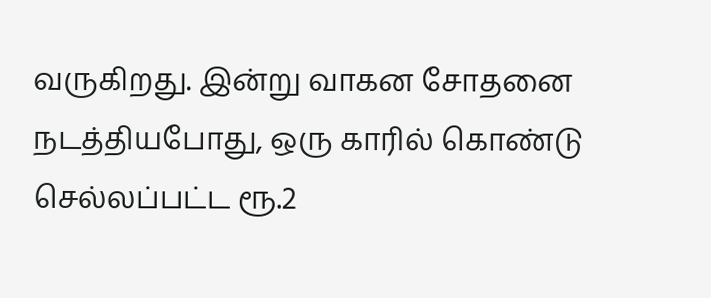வருகிறது. இன்று வாகன சோதனை நடத்தியபோது, ஒரு காரில் கொண்டு செல்லப்பட்ட ரூ.2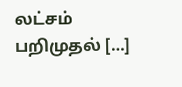லட்சம் பறிமுதல் […]